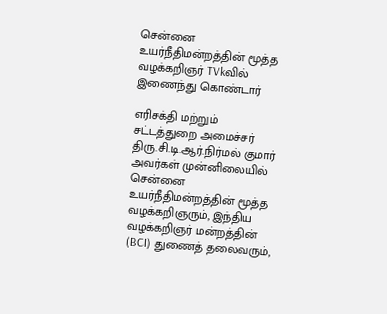சென்னை உயர்நீதிமன்றத்தின் மூத்த வழக்கறிஞர் TVkவில் இணைந்து கொண்டார்

எரிசக்தி மற்றும் சட்டத்துறை அமைச்சர் திரு.சி.டி.ஆர்.நிர்மல் குமார் அவர்கள் முன்னிலையில் சென்னை உயர்நீதிமன்றத்தின் மூத்த வழக்கறிஞரும், இந்திய வழக்கறிஞர் மன்றத்தின் (BCI) துணைத் தலைவரும்,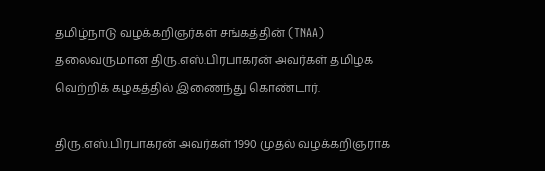தமிழ்நாடு வழக்கறிஞர்கள் சங்கத்தின் (TNAA) தலைவருமான திரு.எஸ்.பிரபாகரன் அவர்கள் தமிழக வெற்றிக் கழகத்தில் இணைந்து கொண்டார்.

திரு.எஸ்.பிரபாகரன் அவர்கள் 1990 முதல் வழக்கறிஞராக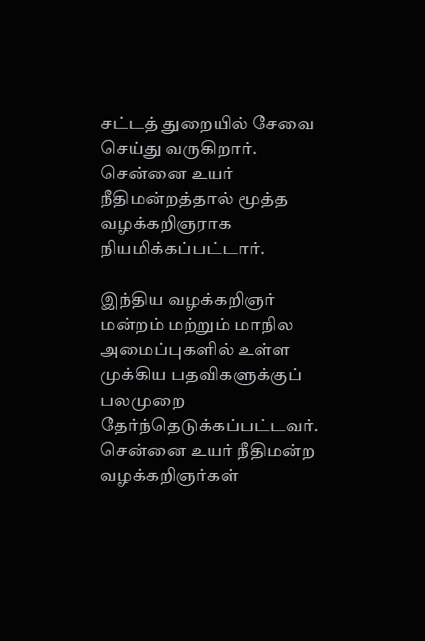சட்டத் துறையில் சேவை செய்து வருகிறார். சென்னை உயர் நீதிமன்றத்தால் மூத்த வழக்கறிஞராக நியமிக்கப்பட்டார்.

இந்திய வழக்கறிஞர் மன்றம் மற்றும் மாநில அமைப்புகளில் உள்ள முக்கிய பதவிகளுக்குப் பலமுறை தேர்ந்தெடுக்கப்பட்டவர். சென்னை உயர் நீதிமன்ற வழக்கறிஞர்கள்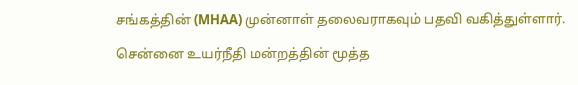சங்கத்தின் (MHAA) முன்னாள் தலைவராகவும் பதவி வகித்துள்ளார்.

சென்னை உயர்நீதி மன்றத்தின் மூத்த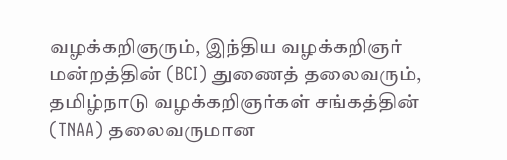வழக்கறிஞரும், இந்திய வழக்கறிஞர் மன்றத்தின் (BCI) துணைத் தலைவரும், தமிழ்நாடு வழக்கறிஞர்கள் சங்கத்தின் (TNAA) தலைவருமான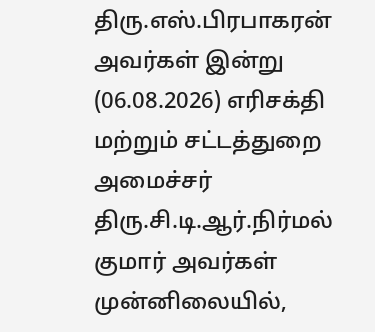திரு.எஸ்.பிரபாகரன் அவர்கள் இன்று (06.08.2026) எரிசக்தி மற்றும் சட்டத்துறை அமைச்சர் திரு.சி.டி.ஆர்.நிர்மல் குமார் அவர்கள் முன்னிலையில்,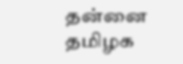தன்னை தமிழக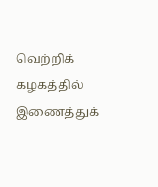வெற்றிக் கழகத்தில் இணைத்துக்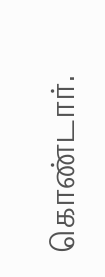கொண்டார்.